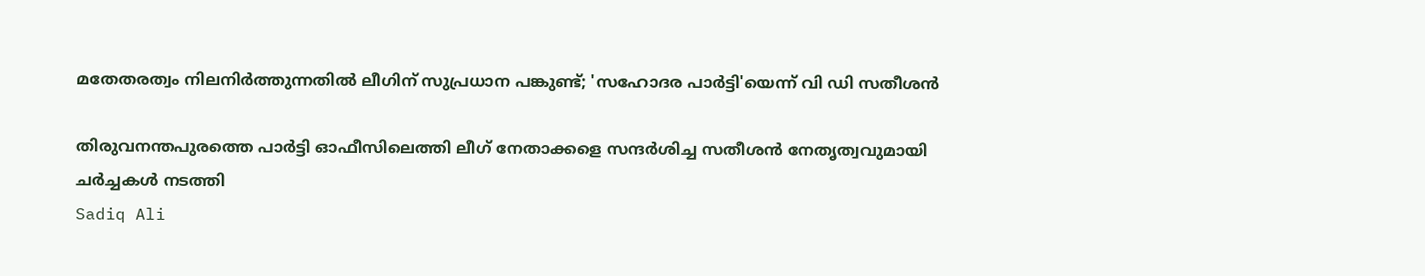മതേതരത്വം നിലനിര്‍ത്തുന്നതില്‍ ലീഗിന് സുപ്രധാന പങ്കുണ്ട്; 'സഹോദര പാര്‍ട്ടി'യെന്ന് വി ഡി സതീശന്‍

തിരുവനന്തപുരത്തെ പാര്‍ട്ടി ഓഫീസിലെത്തി ലീഗ് നേതാക്കളെ സന്ദര്‍ശിച്ച സതീശന്‍ നേതൃത്വവുമായി ചര്‍ച്ചകള്‍ നടത്തി
Sadiq Ali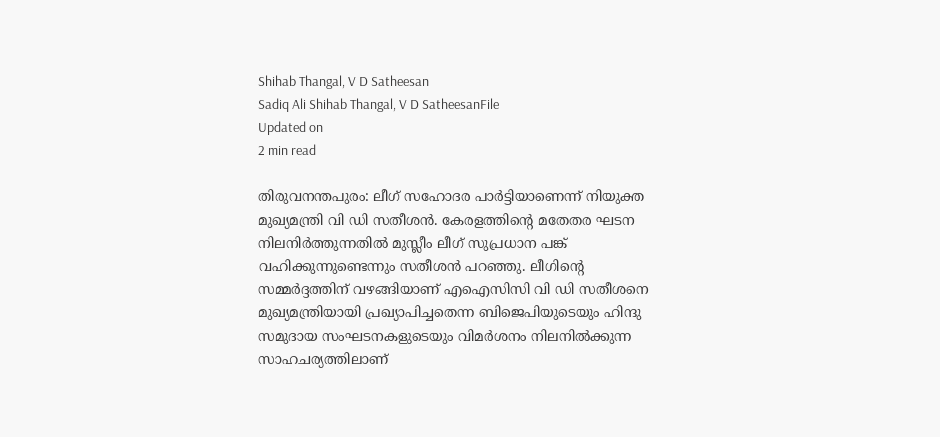Shihab Thangal, V D Satheesan
Sadiq Ali Shihab Thangal, V D SatheesanFile
Updated on
2 min read

തിരുവനന്തപുരം: ലീഗ് സഹോദര പാര്‍ട്ടിയാണെന്ന് നിയുക്ത മുഖ്യമന്ത്രി വി ഡി സതീശന്‍. കേരളത്തിന്റെ മതേതര ഘടന നിലനിര്‍ത്തുന്നതില്‍ മുസ്ലീം ലീഗ് സുപ്രധാന പങ്ക് വഹിക്കുന്നുണ്ടെന്നും സതീശന്‍ പറഞ്ഞു. ലീഗിന്റെ സമ്മര്‍ദ്ദത്തിന് വഴങ്ങിയാണ് എഐസിസി വി ഡി സതീശനെ മുഖ്യമന്ത്രിയായി പ്രഖ്യാപിച്ചതെന്ന ബിജെപിയുടെയും ഹിന്ദു സമുദായ സംഘടനകളുടെയും വിമര്‍ശനം നിലനില്‍ക്കുന്ന സാഹചര്യത്തിലാണ്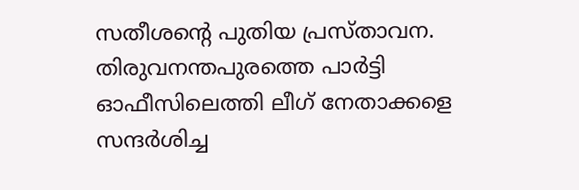സതീശന്റെ പുതിയ പ്രസ്താവന. തിരുവനന്തപുരത്തെ പാര്‍ട്ടി ഓഫീസിലെത്തി ലീഗ് നേതാക്കളെ സന്ദര്‍ശിച്ച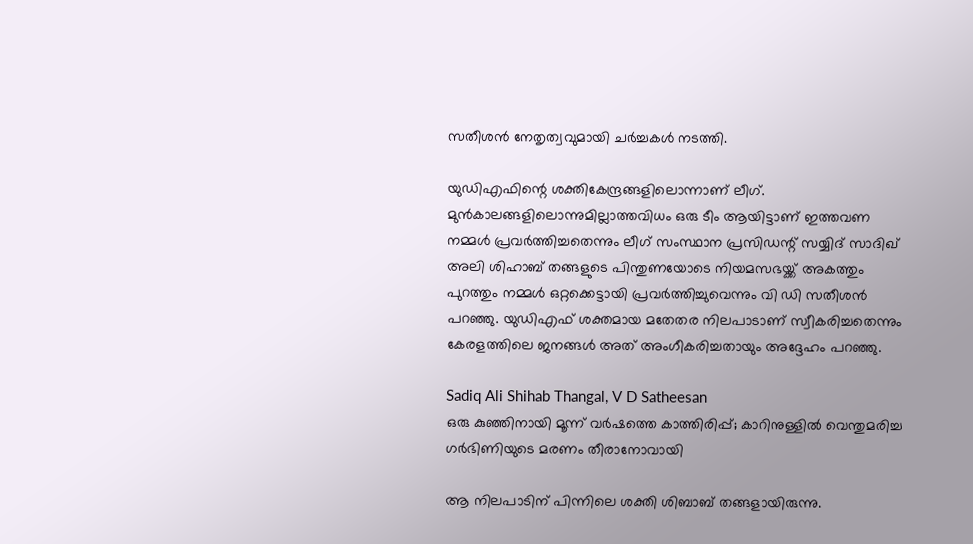സതീശന്‍ നേതൃത്വവുമായി ചര്‍ച്ചകള്‍ നടത്തി.

യുഡിഎഫിന്റെ ശക്തികേന്ദ്രങ്ങളിലൊന്നാണ് ലീഗ്. മുന്‍കാലങ്ങളിലൊന്നുമില്ലാത്തവിധം ഒരു ടീം ആയിട്ടാണ് ഇത്തവണ നമ്മള്‍ പ്രവര്‍ത്തിച്ചതെന്നും ലീഗ് സംസ്ഥാന പ്രസിഡന്റ് സയ്യിദ് സാദിഖ് അലി ശിഹാബ് തങ്ങളുടെ പിന്തുണയോടെ നിയമസഭയ്ക്ക് അകത്തും പുറത്തും നമ്മള്‍ ഒറ്റക്കെട്ടായി പ്രവര്‍ത്തിച്ചുവെന്നും വി ഡി സതീശന്‍ പറഞ്ഞു. യുഡിഎഫ് ശക്തമായ മതേതര നിലപാടാണ് സ്വീകരിച്ചതെന്നും കേരളത്തിലെ ജനങ്ങള്‍ അത് അംഗീകരിച്ചതായും അദ്ദേഹം പറഞ്ഞു.

Sadiq Ali Shihab Thangal, V D Satheesan
ഒരു കുഞ്ഞിനായി മൂന്ന് വര്‍ഷത്തെ കാത്തിരിപ്പ്; കാറിനുള്ളില്‍ വെന്തുമരിച്ച ഗര്‍ഭിണിയുടെ മരണം തീരാനോവായി

ആ നിലപാടിന് പിന്നിലെ ശക്തി ശിബാബ് തങ്ങളായിരുന്നു.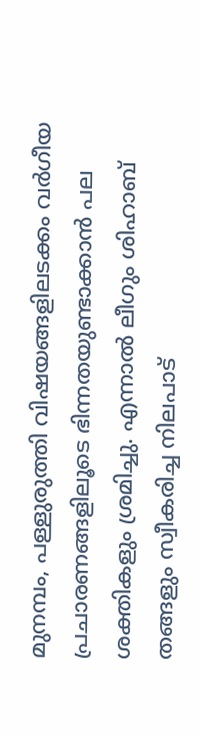മുനമ്പം, പള്ളുരുത്തി വിഷയങ്ങളിലടക്കം വര്‍ഗീയ പ്രചാരണങ്ങളിലൂടെ ഭിന്നതയുണ്ടാക്കാന്‍ പല ശക്തികളും ശ്രമിച്ചു. എന്നാല്‍ ലീഗും ശിഹാബ് തങ്ങളും സ്വീകരിച്ച നിലപാട്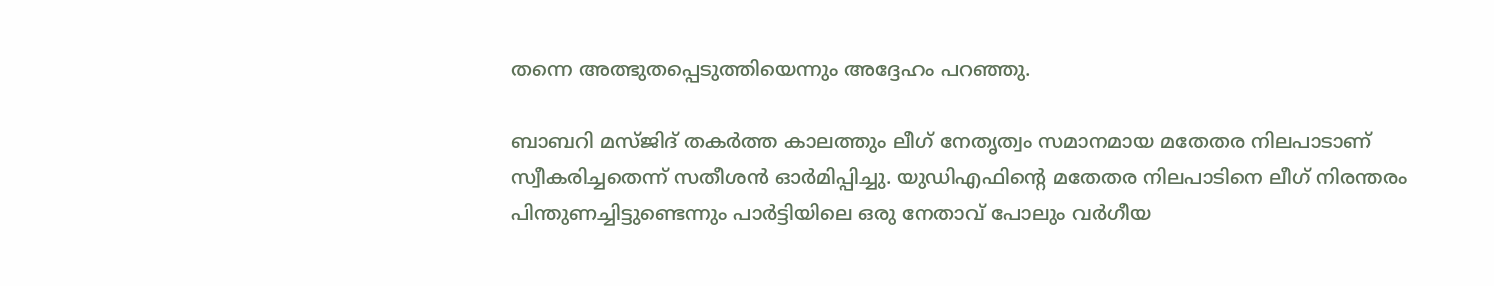തന്നെ അത്ഭുതപ്പെടുത്തിയെന്നും അദ്ദേഹം പറഞ്ഞു.

ബാബറി മസ്ജിദ് തകര്‍ത്ത കാലത്തും ലീഗ് നേതൃത്വം സമാനമായ മതേതര നിലപാടാണ് സ്വീകരിച്ചതെന്ന് സതീശന്‍ ഓര്‍മിപ്പിച്ചു. യുഡിഎഫിന്റെ മതേതര നിലപാടിനെ ലീഗ് നിരന്തരം പിന്തുണച്ചിട്ടുണ്ടെന്നും പാര്‍ട്ടിയിലെ ഒരു നേതാവ് പോലും വര്‍ഗീയ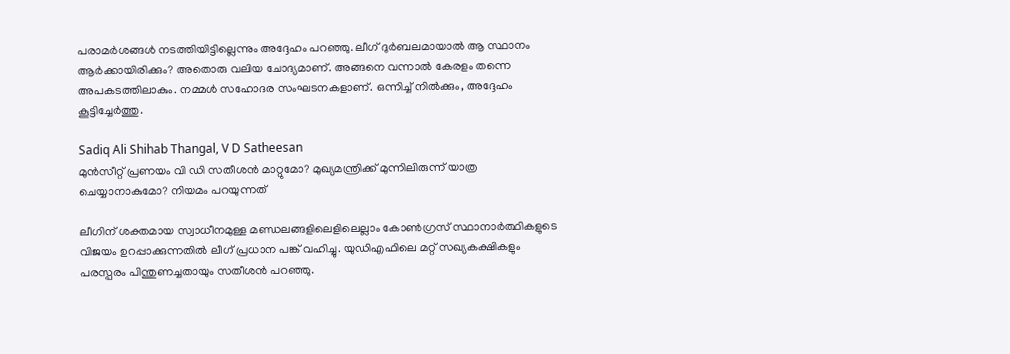പരാമര്‍ശങ്ങള്‍ നടത്തിയിട്ടില്ലെന്നും അദ്ദേഹം പറഞ്ഞു. ലീഗ് ദുര്‍ബലമായാല്‍ ആ സ്ഥാനം ആര്‍ക്കായിരിക്കും? അതൊരു വലിയ ചോദ്യമാണ്. അങ്ങനെ വന്നാല്‍ കേരളം തന്നെ അപകടത്തിലാകും. നമ്മള്‍ സഹോദര സംഘടനകളാണ്. ഒന്നിച്ച് നില്‍ക്കും, അദ്ദേഹം കൂട്ടിച്ചേര്‍ത്തു.

Sadiq Ali Shihab Thangal, V D Satheesan
മുൻസീറ്റ് പ്രണയം വി ഡി സതീശൻ മാറ്റുമോ? മുഖ്യമന്ത്രിക്ക് മുന്നിലിരുന്ന് യാത്ര ചെയ്യാനാകുമോ? നിയമം പറയുന്നത്

ലീഗിന് ശക്തമായ സ്വാധീനമുള്ള മണ്ഡലങ്ങളിലെളിലെല്ലാം കോണ്‍ഗ്രസ് സ്ഥാനാര്‍ത്ഥികളുടെ വിജയം ഉറപ്പാക്കുന്നതില്‍ ലീഗ് പ്രധാന പങ്ക് വഹിച്ചു. യുഡിഎഫിലെ മറ്റ് സഖ്യകക്ഷികളും പരസ്പരം പിന്തുണച്ചതായും സതീശന്‍ പറഞ്ഞു.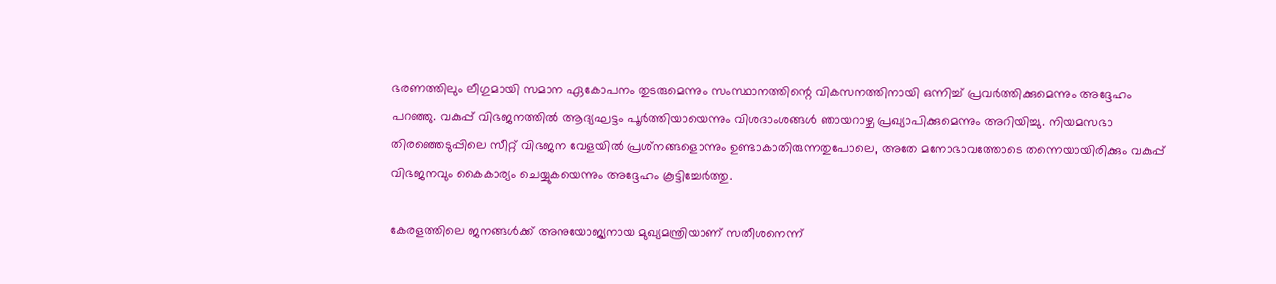ഭരണത്തിലും ലീഗുമായി സമാന ഏകോപനം തുടരുമെന്നും സംസ്ഥാനത്തിന്റെ വികസനത്തിനായി ഒന്നിച്ച് പ്രവര്‍ത്തിക്കുമെന്നും അദ്ദേഹം പറഞ്ഞു. വകുപ്പ് വിഭജനത്തില്‍ ആദ്യഘട്ടം പൂര്‍ത്തിയായെന്നും വിശദാംശങ്ങള്‍ ഞായറാഴ്ച പ്രഖ്യാപിക്കുമെന്നും അറിയിച്ചു. നിയമസഭാ തിരഞ്ഞെടുപ്പിലെ സീറ്റ് വിഭജന വേളയില്‍ പ്രശ്‌നങ്ങളൊന്നും ഉണ്ടാകാതിരുന്നതുപോലെ, അതേ മനോഭാവത്തോടെ തന്നെയായിരിക്കും വകുപ്പ് വിഭജനവും കൈകാര്യം ചെയ്യുകയെന്നും അദ്ദേഹം കൂട്ടിച്ചേര്‍ത്തു.

കേരളത്തിലെ ജനങ്ങള്‍ക്ക് അനുയോജ്യനായ മുഖ്യമന്ത്രിയാണ് സതീശനെന്ന്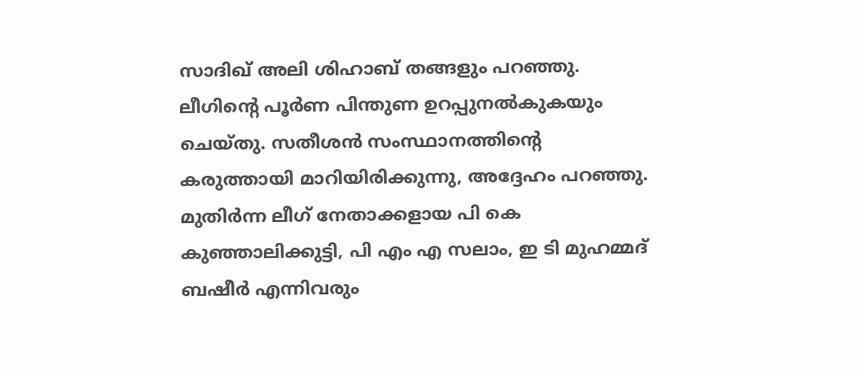സാദിഖ് അലി ശിഹാബ് തങ്ങളും പറഞ്ഞു. ലീഗിന്റെ പൂര്‍ണ പിന്തുണ ഉറപ്പുനല്‍കുകയും ചെയ്തു. സതീശന്‍ സംസ്ഥാനത്തിന്റെ കരുത്തായി മാറിയിരിക്കുന്നു, അദ്ദേഹം പറഞ്ഞു. മുതിര്‍ന്ന ലീഗ് നേതാക്കളായ പി കെ കുഞ്ഞാലിക്കുട്ടി, പി എം എ സലാം, ഇ ടി മുഹമ്മദ് ബഷീര്‍ എന്നിവരും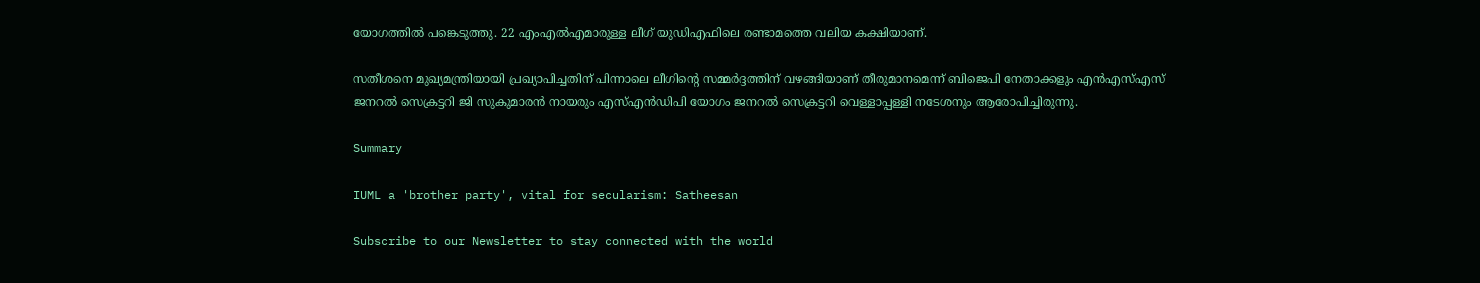യോഗത്തില്‍ പങ്കെടുത്തു. 22 എംഎല്‍എമാരുള്ള ലീഗ് യുഡിഎഫിലെ രണ്ടാമത്തെ വലിയ കക്ഷിയാണ്.

സതീശനെ മുഖ്യമന്ത്രിയായി പ്രഖ്യാപിച്ചതിന് പിന്നാലെ ലീഗിന്റെ സമ്മര്‍ദ്ദത്തിന് വഴങ്ങിയാണ് തീരുമാനമെന്ന് ബിജെപി നേതാക്കളും എന്‍എസ്എസ് ജനറല്‍ സെക്രട്ടറി ജി സുകുമാരന്‍ നായരും എസ്എന്‍ഡിപി യോഗം ജനറല്‍ സെക്രട്ടറി വെള്ളാപ്പള്ളി നടേശനും ആരോപിച്ചിരുന്നു.

Summary

IUML a 'brother party', vital for secularism: Satheesan

Subscribe to our Newsletter to stay connected with the world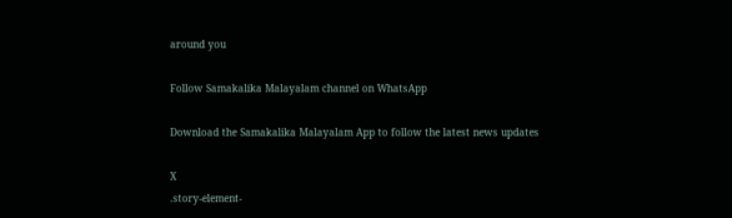around you

Follow Samakalika Malayalam channel on WhatsApp

Download the Samakalika Malayalam App to follow the latest news updates

X
.story-element-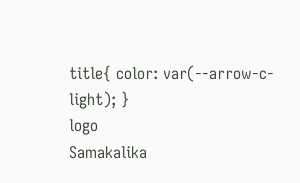title{ color: var(--arrow-c-light); }
logo
Samakalika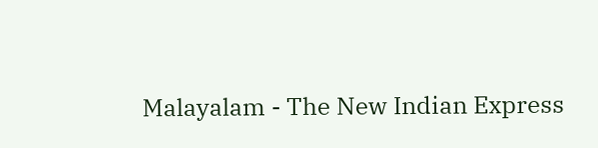Malayalam - The New Indian Express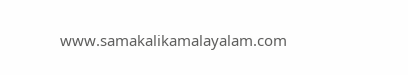www.samakalikamalayalam.com